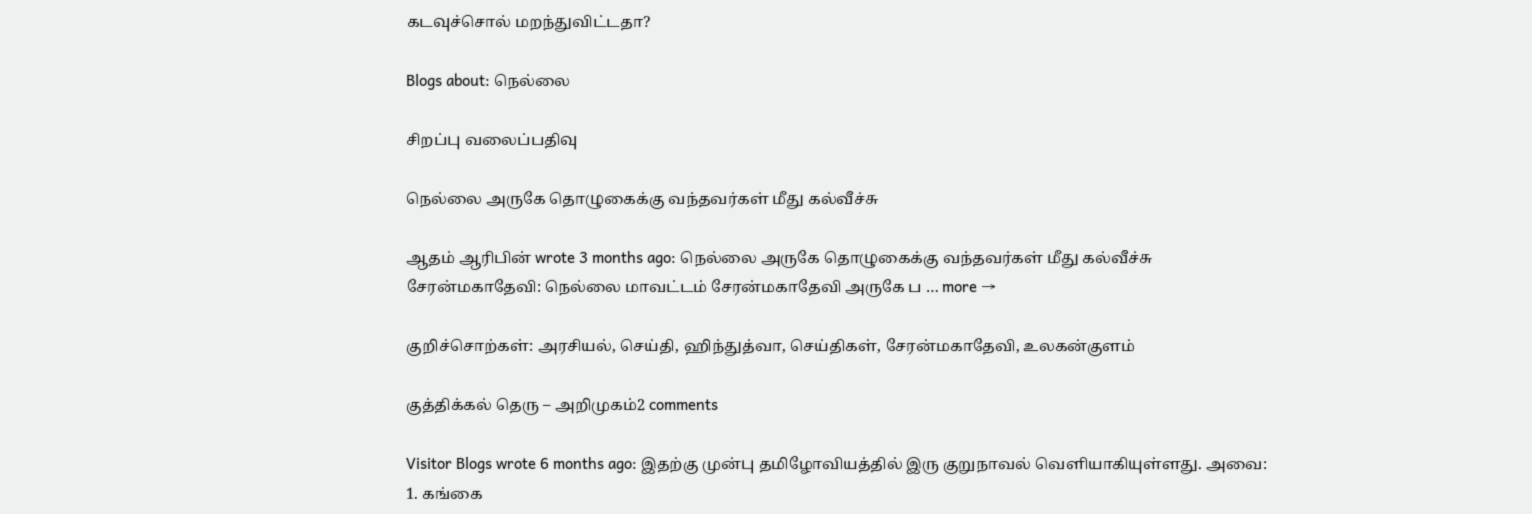கடவுச்சொல் மறந்துவிட்டதா?

Blogs about: நெல்லை

சிறப்பு வலைப்பதிவு

நெல்லை அருகே தொழுகைக்கு வந்தவர்கள் மீது கல்வீச்சு

ஆதம் ஆரிபின் wrote 3 months ago: நெல்லை அருகே தொழுகைக்கு வந்தவர்கள் மீது கல்வீச்சு சேரன்மகாதேவி: நெல்லை மாவட்டம் சேரன்மகாதேவி அருகே ப … more →

குறிச்சொற்கள்: அரசியல், செய்தி, ஹிந்துத்வா, செய்திகள், சேரன்மகாதேவி, உலகன்குளம்

குத்திக்கல் தெரு – அறிமுகம்2 comments

Visitor Blogs wrote 6 months ago: இதற்கு முன்பு தமிழோவியத்தில் இரு குறுநாவல் வெளியாகியுள்ளது. அவை: 1. கங்கை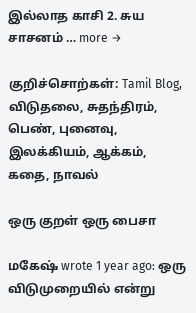இல்லாத காசி 2. சுய சாசனம் … more →

குறிச்சொற்கள்: Tamil Blog, விடுதலை, சுதந்திரம், பெண், புனைவு, இலக்கியம், ஆக்கம், கதை, நாவல்

ஒரு குறள் ஒரு பைசா

மகேஷ் wrote 1 year ago: ஒரு விடுமுறையில் என்று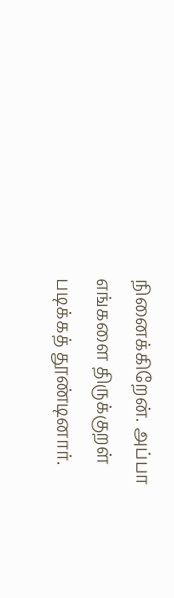நினைக்கிறேன். அப்பா எங்களை திருக்குறள் படிக்கத் தூண்டினார்.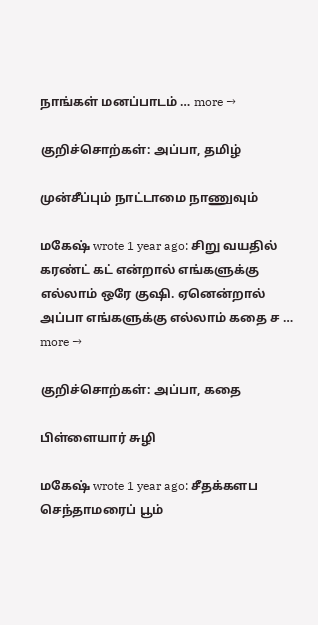நாங்கள் மனப்பாடம் … more →

குறிச்சொற்கள்: அப்பா, தமிழ்

முன்சீப்பும் நாட்டாமை நாணுவும்

மகேஷ் wrote 1 year ago: சிறு வயதில் கரண்ட் கட் என்றால் எங்களுக்கு எல்லாம் ஒரே குஷி. ஏனென்றால் அப்பா எங்களுக்கு எல்லாம் கதை ச … more →

குறிச்சொற்கள்: அப்பா, கதை

பிள்ளையார் சுழி

மகேஷ் wrote 1 year ago: சீதக்களப செந்தாமரைப் பூம்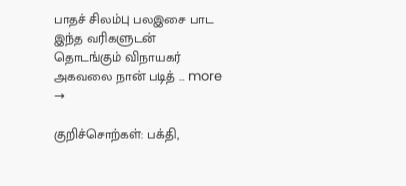பாதச் சிலம்பு பலஇசை பாட இந்த வரிகளுடன் தொடங்கும் விநாயகர் அகவலை நான் படித் … more →

குறிச்சொற்கள்: பக்தி,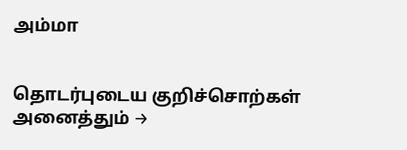அம்மா


தொடர்புடைய குறிச்சொற்கள்
அனைத்தும் →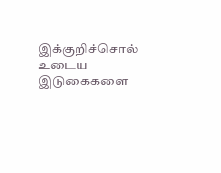இக்குறிச்சொல் உடைய இடுகைகளை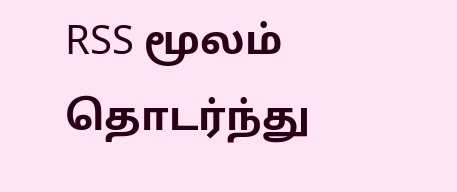RSS மூலம் தொடர்ந்து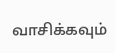வாசிக்கவும்